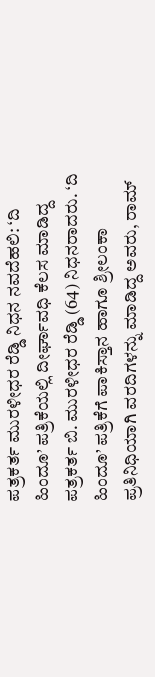ಪತ್ರಕರ್ತ ಮುರಳೀಧರ ರೆಡ್ಡಿ ನಿಧನ ನವದೆಹಲಿ: ‘ದಿ ಹಿಂದೂ’ ಪತ್ರಿಕೆಯಲ್ಲಿ ದೀರ್ಘಾವಧಿ ಕೆಲಸ ಮಾಡಿದ್ದ ಪತ್ರಕರ್ತ ಬಿ. ಮುರಳೀಧರ ರೆಡ್ಡಿ (64) ನಿಧನರಾದರು. ‘ದಿ ಹಿಂದೂ’ ಪತ್ರಿಕೆಗೆ ಪಾಕಿಸ್ತಾನ ಹಾಗೂ ಶ್ರೀಲಂಕಾ ಪ್ರತಿನಿಧಿಯಾಗಿ ವರದಿಗಳನ್ನು ಮಾಡಿದ್ದ ಅವರು, ರಾಮ್‌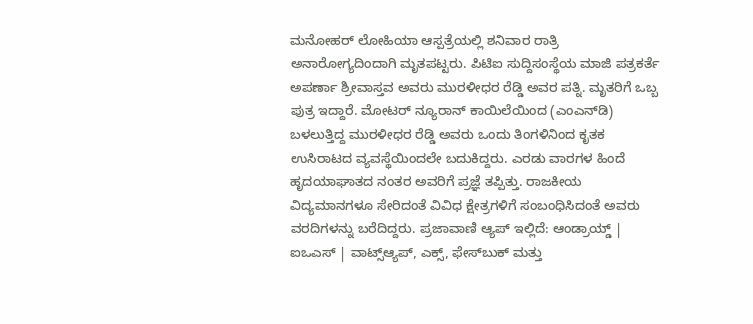ಮನೋಹರ್ ಲೋಹಿಯಾ ಆಸ್ಪತ್ರೆಯಲ್ಲಿ ಶನಿವಾರ ರಾತ್ರಿ ಅನಾರೋಗ್ಯದಿಂದಾಗಿ ಮೃತಪಟ್ಟರು. ಪಿಟಿಐ ಸುದ್ದಿಸಂಸ್ಥೆಯ ಮಾಜಿ ಪತ್ರಕರ್ತೆ ಅಪರ್ಣಾ ಶ್ರೀವಾಸ್ತವ ಅವರು ಮುರಳೀಧರ ರೆಡ್ಡಿ ಅವರ ಪತ್ನಿ. ಮೃತರಿಗೆ ಒಬ್ಬ ಪುತ್ರ ಇದ್ದಾರೆ. ಮೋಟರ್ ನ್ಯೂರಾನ್ ಕಾಯಿಲೆಯಿಂದ (ಎಂಎನ್‌ಡಿ) ಬಳಲುತ್ತಿದ್ದ ಮುರಳೀಧರ ರೆಡ್ಡಿ ಅವರು ಒಂದು ತಿಂಗಳಿನಿಂದ ಕೃತಕ ಉಸಿರಾಟದ ವ್ಯವಸ್ಥೆಯಿಂದಲೇ ಬದುಕಿದ್ದರು. ಎರಡು ವಾರಗಳ ಹಿಂದೆ ಹೃದಯಾಘಾತದ ನಂತರ ಅವರಿಗೆ ಪ್ರಜ್ಞೆ ತಪ್ಪಿತ್ತು. ರಾಜಕೀಯ ವಿದ್ಯಮಾನಗಳೂ ಸೇರಿದಂತೆ ವಿವಿಧ ಕ್ಷೇತ್ರಗಳಿಗೆ ಸಂಬಂಧಿಸಿದಂತೆ ಅವರು ವರದಿಗಳನ್ನು ಬರೆದಿದ್ದರು. ಪ್ರಜಾವಾಣಿ ಆ್ಯಪ್ ಇಲ್ಲಿದೆ: ಆಂಡ್ರಾಯ್ಡ್ | ಐಒಎಸ್ | ವಾಟ್ಸ್ಆ್ಯಪ್, ಎಕ್ಸ್, ಫೇಸ್‌ಬುಕ್ ಮತ್ತು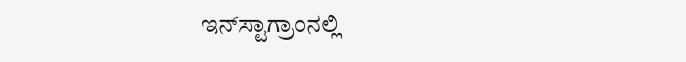ಇನ್‌ಸ್ಟಾಗ್ರಾಂನಲ್ಲಿ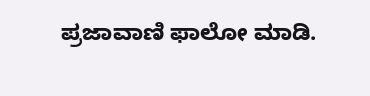ಪ್ರಜಾವಾಣಿ ಫಾಲೋ ಮಾಡಿ.